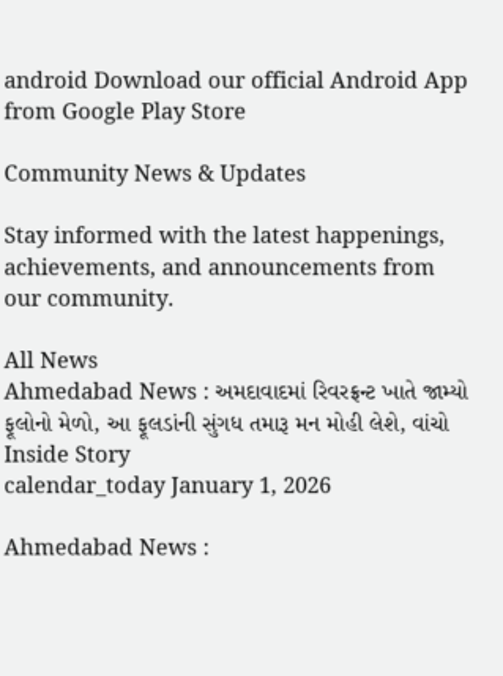android Download our official Android App from Google Play Store

Community News & Updates

Stay informed with the latest happenings, achievements, and announcements from our community.

All News
Ahmedabad News : અમદાવાદમાં રિવરફ્રન્ટ ખાતે જામ્યો ફૂલોનો મેળો, આ ફૂલડાંની સુંગધ તમારૂ મન મોહી લેશે, વાંચો Inside Story
calendar_today January 1, 2026

Ahmedabad News :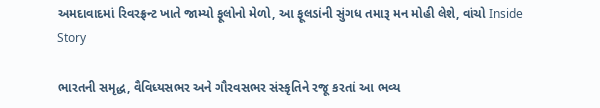અમદાવાદમાં રિવરફ્રન્ટ ખાતે જામ્યો ફૂલોનો મેળો, આ ફૂલડાંની સુંગધ તમારૂ મન મોહી લેશે, વાંચો Inside Story

ભારતની સમૃદ્ધ, વૈવિધ્યસભર અને ગૌરવસભર સંસ્કૃતિને રજૂ કરતાં આ ભવ્ય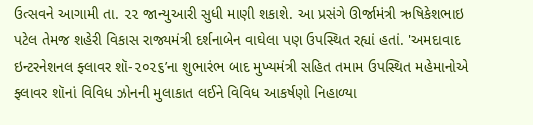ઉત્સવને આગામી તા. ૨૨ જાન્યુઆરી સુધી માણી શકાશે. આ પ્રસંગે ઊર્જામંત્રી ઋષિકેશભાઇ પટેલ તેમજ શહેરી વિકાસ રાજ્યમંત્રી દર્શનાબેન વાઘેલા પણ ઉપસ્થિત રહ્યાં હતાં. 'અમદાવાદ ઇન્ટરનેશનલ ફ્લાવર શૉ-૨૦૨૬’ના શુભારંભ બાદ મુખ્યમંત્રી સહિત તમામ ઉપસ્થિત મહેમાનોએ ફ્લાવર શૉનાં વિવિધ ઝોનની મુલાકાત લઈને વિવિધ આકર્ષણો નિહાળ્યા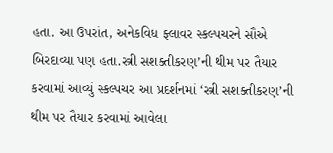હતા. આ ઉપરાંત, અનેકવિધ ફ્લાવર સ્કલ્પચરને સૌએ બિરદાવ્યા પણ હતા.સ્ત્રી સશક્તીકરણ’ની થીમ પર તૈયાર કરવામાં આવ્યું સ્કલ્પચર આ પ્રદર્શનમાં ‘સ્ત્રી સશક્તીકરણ’ની થીમ પર તૈયાર કરવામાં આવેલા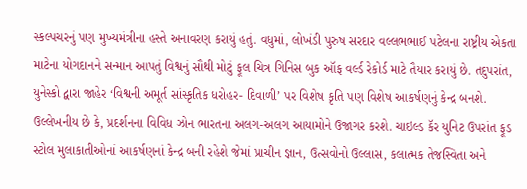સ્કલ્પચરનું પણ મુખ્યમંત્રીના હસ્તે અનાવરણ કરાયું હતું. વધુમાં, લોખંડી પુરુષ સરદાર વલ્લભભાઈ પટેલના રાષ્ટ્રીય એકતા માટેના યોગદાનને સન્માન આપતું વિશ્વનું સૌથી મોટું ફૂલ ચિત્ર ગિનિસ બુક ઑફ વર્લ્ડ રેકોર્ડ માટે તૈયાર કરાયું છે. તદુપરાંત, યુનેસ્કો દ્વારા જાહેર ‘વિશ્વની અમૂર્ત સાંસ્કૃતિક ધરોહર- દિવાળી’ પર વિશેષ કૃતિ પણ વિશેષ આકર્ષણનું કેન્દ્ર બનશે. ઉલ્લેખનીય છે કે, પ્રદર્શનના વિવિધ ઝોન ભારતના અલગ-અલગ આયામોને ઉજાગર કરશે. ચાઇલ્ડ કૅર યુનિટ ઉપરાંત ફૂડ સ્ટોલ મુલાકાતીઓનાં આકર્ષણનાં કેન્દ્ર બની રહેશે જેમાં પ્રાચીન જ્ઞાન, ઉત્સવોનો ઉલ્લાસ, કલાત્મક તેજસ્વિતા અને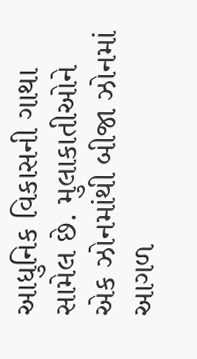આધુનિક વિકાસની ગાથા સામેલ છે. મુલાકાતીઓને એક ઝોનમાંથી બીજા ઝોનમાં આગળ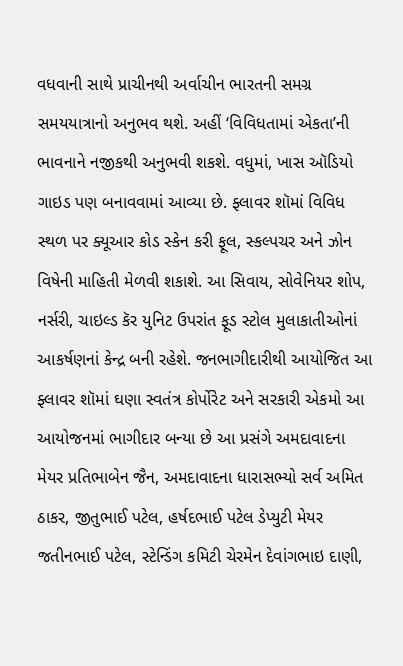વધવાની સાથે પ્રાચીનથી અર્વાચીન ભારતની સમગ્ર સમયયાત્રાનો અનુભવ થશે. અહીં ‘વિવિધતામાં એકતા’ની ભાવનાને નજીકથી અનુભવી શકશે. વધુમાં, ખાસ ઑડિયો ગાઇડ પણ બનાવવામાં આવ્યા છે. ફ્લાવર શૉમાં વિવિધ સ્થળ પર ક્યૂઆર કોડ સ્કેન કરી ફૂલ, સ્કલ્પચર અને ઝોન વિષેની માહિતી મેળવી શકાશે. આ સિવાય, સોવેનિયર શોપ, નર્સરી, ચાઇલ્ડ કૅર યુનિટ ઉપરાંત ફૂડ સ્ટોલ મુલાકાતીઓનાં આકર્ષણનાં કેન્દ્ર બની રહેશે. જનભાગીદારીથી આયોજિત આ ફ્લાવર શૉમાં ઘણા સ્વતંત્ર કોર્પોરેટ અને સરકારી એકમો આ આયોજનમાં ભાગીદાર બન્યા છે આ પ્રસંગે અમદાવાદના મેયર પ્રતિભાબેન જૈન, અમદાવાદના ધારાસભ્યો સર્વ અમિત ઠાકર, જીતુભાઈ પટેલ, હર્ષદભાઈ પટેલ ડેપ્યુટી મેયર જતીનભાઈ પટેલ, સ્ટેન્ડિંગ કમિટી ચેરમેન દેવાંગભાઇ દાણી,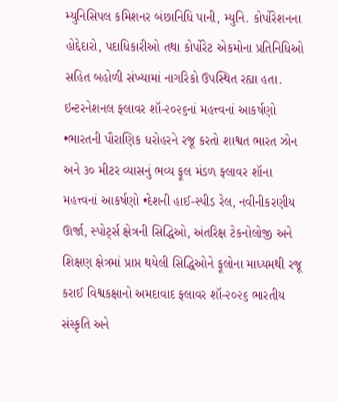મ્યુનિસિપલ કમિશનર બંછાનિધિ પાની, મ્યુનિ. કોર્પોરેશનના હોદ્દેદારો, પદાધિકારીઓ તથા કોર્પોરેટ એકમોના પ્રતિનિધિઓ સહિત બહોળી સંખ્યામાં નાગરિકો ઉપસ્થિત રહ્યા હતા. ઇન્ટરનેશનલ ફ્લાવર શૉ-૨૦૨૬નાં મહત્ત્વનાં આકર્ષણો •ભારતની પૌરાણિક ધરોહરને રજૂ કરતો શાશ્વત ભારત ઝોન અને ૩૦ મીટર વ્યાસનું ભવ્ય ફૂલ મંડળ ફ્લાવર શૉના મહત્ત્વનાં આકર્ષણો •દેશની હાઈ-સ્પીડ રેલ, નવીનીકરણીય ઊર્જા, સ્પોર્ટ્સ ક્ષેત્રની સિદ્ધિઓ, અંતરિક્ષ ટેકનોલોજી અને શિક્ષણ ક્ષેત્રમાં પ્રાપ્ત થયેલી સિદ્ધિઓને ફૂલોના માધ્યમથી રજૂ કરાઈ વિશ્વકક્ષાનો અમદાવાદ ફ્લાવર શૉ-૨૦૨૬ ભારતીય સંસ્કૃતિ અને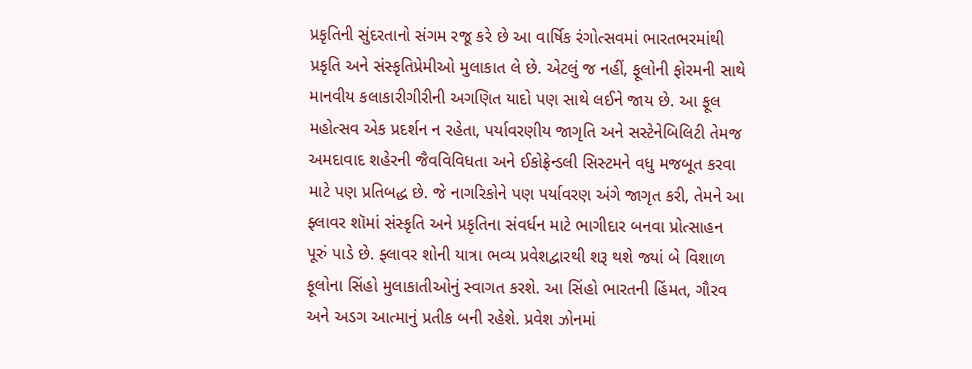પ્રકૃતિની સુંદરતાનો સંગમ રજૂ કરે છે આ વાર્ષિક રંગોત્સવમાં ભારતભરમાંથી પ્રકૃતિ અને સંસ્કૃતિપ્રેમીઓ મુલાકાત લે છે. એટલું જ નહીં, ફૂલોની ફોરમની સાથે માનવીય કલાકારીગીરીની અગણિત યાદો પણ સાથે લઈને જાય છે. આ ફૂલ મહોત્સવ એક પ્રદર્શન ન રહેતા, પર્યાવરણીય જાગૃતિ અને સસ્ટેનેબિલિટી તેમજ અમદાવાદ શહેરની જૈવવિવિધતા અને ઈકોફ્રેન્ડલી સિસ્ટમને વધુ મજબૂત કરવા માટે પણ પ્રતિબદ્ધ છે. જે નાગરિકોને પણ પર્યાવરણ અંગે જાગૃત કરી, તેમને આ ફ્લાવર શૉમાં સંસ્કૃતિ અને પ્રકૃતિના સંવર્ધન માટે ભાગીદાર બનવા પ્રોત્સાહન પૂરું પાડે છે. ફ્લાવર શોની યાત્રા ભવ્ય પ્રવેશદ્વારથી શરૂ થશે જ્યાં બે વિશાળ ફૂલોના સિંહો મુલાકાતીઓનું સ્વાગત કરશે. આ સિંહો ભારતની હિંમત, ગૌરવ અને અડગ આત્માનું પ્રતીક બની રહેશે. પ્રવેશ ઝોનમાં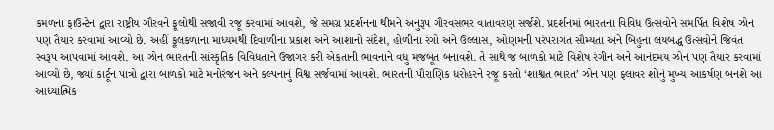કમળના ફાઉન્ટેન દ્વારા રાષ્ટ્રીય ગૌરવને ફૂલોથી સજાવી રજૂ કરવામાં આવશે, જે સમગ્ર પ્રદર્શનના થીમને અનુરૂપ ગૌરવસભર વાતાવરણ સર્જશે. પ્રદર્શનમાં ભારતના વિવિધ ઉત્સવોને સમર્પિત વિશેષ ઝોન પણ તૈયાર કરવામાં આવ્યો છે. અહીં ફૂલકળાના માધ્યમથી દિવાળીના પ્રકાશ અને આશાનો સંદેશ, હોળીના રંગો અને ઉલ્લાસ, ઓણમની પરંપરાગત સૌમ્યતા અને બિહુના લયબદ્ધ ઉત્સવોને જિવંત સ્વરૂપ આપવામાં આવશે. આ ઝોન ભારતની સાંસ્કૃતિક વિવિધતાને ઉજાગર કરી એકતાની ભાવનાને વધુ મજબૂત બનાવશે. તે સાથે જ બાળકો માટે વિશેષ રંગીન અને આનંદમય ઝોન પણ તૈયાર કરવામાં આવ્યો છે, જ્યાં કાર્ટૂન પાત્રો દ્વારા બાળકો માટે મનોરંજન અને કલ્પનાનું વિશ્વ સર્જવામાં આવશે. ભારતની પૌરાણિક ધરોહરને રજૂ કરતો ‘શાશ્વત ભારત’ ઝોન પણ ફ્લાવર શોનું મુખ્ય આકર્ષણ બનશે આ આધ્યાત્મિક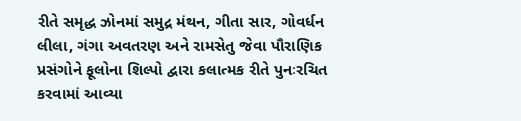રીતે સમૃદ્ધ ઝોનમાં સમુદ્ર મંથન, ગીતા સાર, ગોવર્ધન લીલા, ગંગા અવતરણ અને રામસેતુ જેવા પૌરાણિક પ્રસંગોને ફૂલોના શિલ્પો દ્વારા કલાત્મક રીતે પુનઃરચિત કરવામાં આવ્યા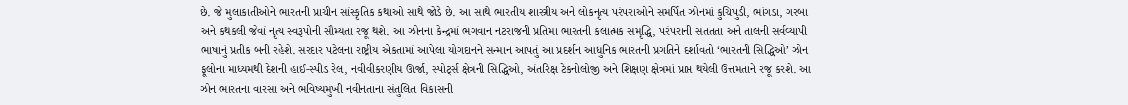છે. જે મુલાકાતીઓને ભારતની પ્રાચીન સાંસ્કૃતિક કથાઓ સાથે જોડે છે. આ સાથે ભારતીય શાસ્ત્રીય અને લોકનૃત્ય પરંપરાઓને સમર્પિત ઝોનમાં કુચિપુડી, ભાંગડા, ગરબા અને કથકલી જેવાં નૃત્ય સ્વરૂપોની સૌમ્યતા રજૂ થશે. આ ઝોનના કેન્દ્રમાં ભગવાન નટરાજની પ્રતિમા ભારતની કલાત્મક સમૃદ્ધિ, પરંપરાની સતતતા અને તાલની સર્વવ્યાપી ભાષાનું પ્રતીક બની રહેશે. સરદાર પટેલના રાષ્ટ્રીય એકતામાં આપેલા યોગદાનને સન્માન આપતું આ પ્રદર્શન આધુનિક ભારતની પ્રગતિને દર્શાવતો ‘ભારતની સિદ્ધિઓ’ ઝોન ફૂલોના માધ્યમથી દેશની હાઈ-સ્પીડ રેલ, નવીવીકરણીય ઊર્જા, સ્પોર્ટ્સ ક્ષેત્રની સિદ્ધિઓ, અંતરિક્ષ ટેકનોલોજી અને શિક્ષણ ક્ષેત્રમાં પ્રાપ્ત થયેલી ઉત્તમતાને રજૂ કરશે. આ ઝોન ભારતના વારસા અને ભવિષ્યમુખી નવીનતાના સંતુલિત વિકાસની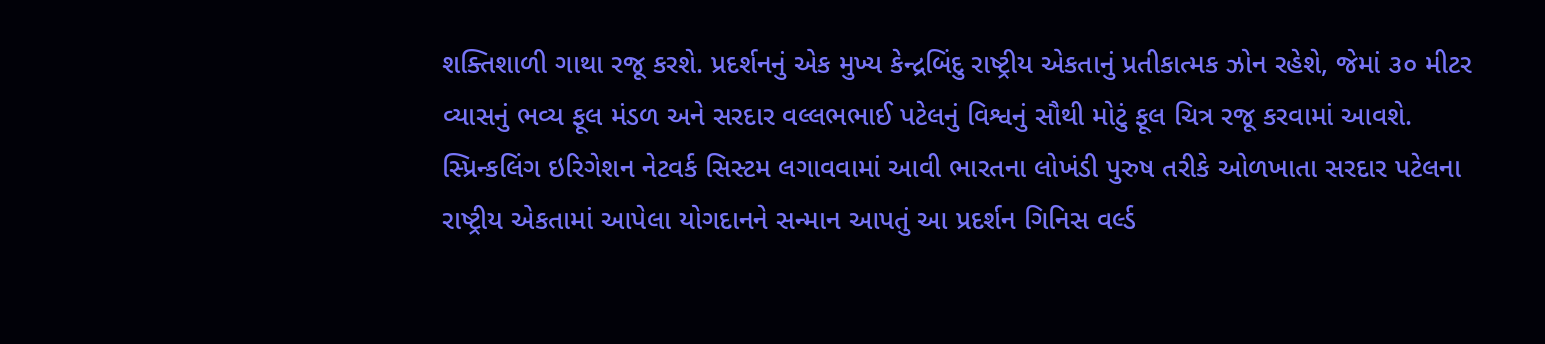શક્તિશાળી ગાથા રજૂ કરશે. પ્રદર્શનનું એક મુખ્ય કેન્દ્રબિંદુ રાષ્ટ્રીય એકતાનું પ્રતીકાત્મક ઝોન રહેશે, જેમાં ૩૦ મીટર વ્યાસનું ભવ્ય ફૂલ મંડળ અને સરદાર વલ્લભભાઈ પટેલનું વિશ્વનું સૌથી મોટું ફૂલ ચિત્ર રજૂ કરવામાં આવશે. સ્પ્રિન્કલિંગ ઇરિગેશન નેટવર્ક સિસ્ટમ લગાવવામાં આવી ભારતના લોખંડી પુરુષ તરીકે ઓળખાતા સરદાર પટેલના રાષ્ટ્રીય એકતામાં આપેલા યોગદાનને સન્માન આપતું આ પ્રદર્શન ગિનિસ વર્લ્ડ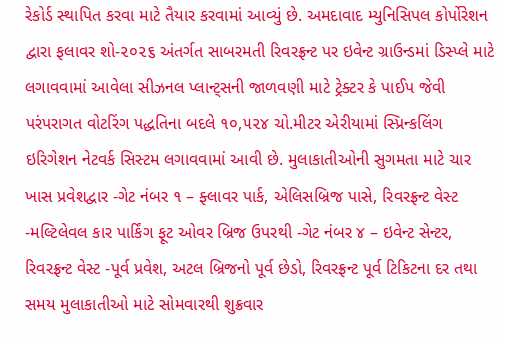રેકોર્ડ સ્થાપિત કરવા માટે તૈયાર કરવામાં આવ્યું છે. અમદાવાદ મ્યુનિસિપલ કોર્પોરેશન દ્વારા ફલાવર શો-૨૦૨૬ અંતર્ગત સાબરમતી રિવરફ્રન્ટ પર ઇવેન્ટ ગ્રાઉન્ડમાં ડિસ્પ્લે માટે લગાવવામાં આવેલા સીઝનલ પ્લાન્ટ્સની જાળવણી માટે ટ્રેક્ટર કે પાઈપ જેવી પરંપરાગત વોટરિંગ પદ્ધતિના બદલે ૧૦,૫૨૪ ચો.મીટર એરીયામાં સ્પ્રિન્કલિંગ ઇરિગેશન નેટવર્ક સિસ્ટમ લગાવવામાં આવી છે. મુલાકાતીઓની સુગમતા માટે ચાર ખાસ પ્રવેશદ્વાર -ગેટ નંબર ૧ – ફ્લાવર પાર્ક, એલિસબ્રિજ પાસે, રિવરફ્રન્ટ વેસ્ટ -મલ્ટિલેવલ કાર પાર્કિંગ ફૂટ ઓવર બ્રિજ ઉપરથી -ગેટ નંબર ૪ – ઇવેન્ટ સેન્ટર, રિવરફ્રન્ટ વેસ્ટ -પૂર્વ પ્રવેશ, અટલ બ્રિજનો પૂર્વ છેડો, રિવરફ્રન્ટ પૂર્વ ટિકિટના દર તથા સમય મુલાકાતીઓ માટે સોમવારથી શુક્રવાર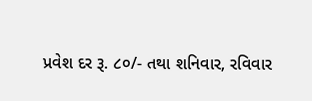પ્રવેશ દર રૂ. ૮૦/- તથા શનિવાર, રવિવાર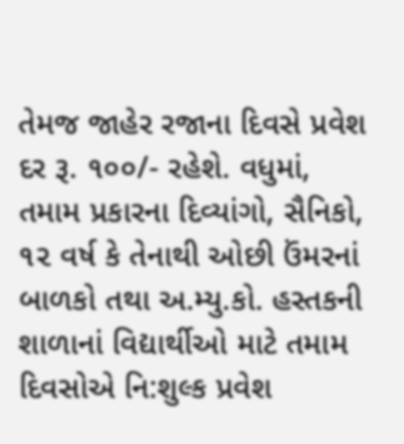તેમજ જાહેર રજાના દિવસે પ્રવેશ દર રૂ. ૧૦૦/- રહેશે. વધુમાં, તમામ પ્રકારના દિવ્યાંગો, સૈનિકો, ૧૨ વર્ષ કે તેનાથી ઓછી ઉંમરનાં બાળકો તથા અ.મ્યુ.કો. હસ્તકની શાળાનાં વિદ્યાર્થીઓ માટે તમામ દિવસોએ નિ:શુલ્ક પ્રવેશ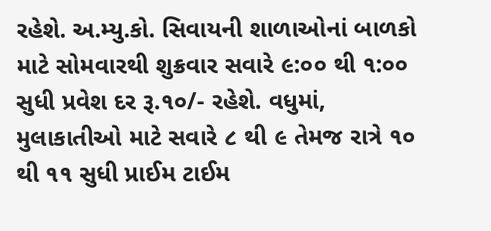રહેશે. અ.મ્યુ.કો. સિવાયની શાળાઓનાં બાળકો માટે સોમવારથી શુક્રવાર સવારે ૯:૦૦ થી ૧:૦૦ સુધી પ્રવેશ દર રૂ.૧૦/- રહેશે. વધુમાં, મુલાકાતીઓ માટે સવારે ૮ થી ૯ તેમજ રાત્રે ૧૦ થી ૧૧ સુધી પ્રાઈમ ટાઈમ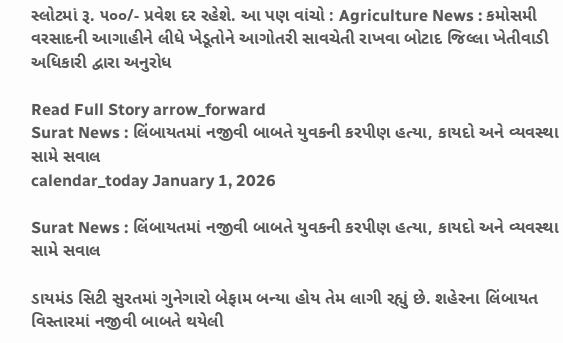સ્લોટમાં રૂ. ૫૦૦/- પ્રવેશ દર રહેશે. આ પણ વાંચો : Agriculture News : કમોસમી વરસાદની આગાહીને લીધે ખેડૂતોને આગોતરી સાવચેતી રાખવા બોટાદ જિલ્લા ખેતીવાડી અધિકારી દ્વારા અનુરોધ

Read Full Story arrow_forward
Surat News : લિંબાયતમાં નજીવી બાબતે યુવકની કરપીણ હત્યા, કાયદો અને વ્યવસ્થા સામે સવાલ
calendar_today January 1, 2026

Surat News : લિંબાયતમાં નજીવી બાબતે યુવકની કરપીણ હત્યા, કાયદો અને વ્યવસ્થા સામે સવાલ

ડાયમંડ સિટી સુરતમાં ગુનેગારો બેફામ બન્યા હોય તેમ લાગી રહ્યું છે. શહેરના લિંબાયત વિસ્તારમાં નજીવી બાબતે થયેલી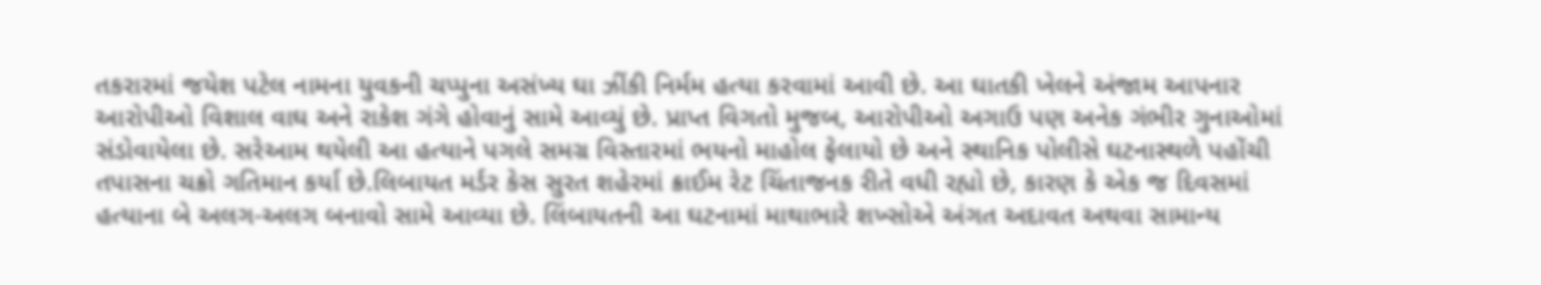તકરારમાં જયેશ પટેલ નામના યુવકની ચપ્પુના અસંખ્ય ઘા ઝીંકી નિર્મમ હત્યા કરવામાં આવી છે. આ ઘાતકી ખેલને અંજામ આપનાર આરોપીઓ વિશાલ વાઘ અને રાકેશ ગંગે હોવાનું સામે આવ્યું છે. પ્રાપ્ત વિગતો મુજબ, આરોપીઓ અગાઉ પણ અનેક ગંભીર ગુનાઓમાં સંડોવાયેલા છે. સરેઆમ થયેલી આ હત્યાને પગલે સમગ્ર વિસ્તારમાં ભયનો માહોલ ફેલાયો છે અને સ્થાનિક પોલીસે ઘટનાસ્થળે પહોંચી તપાસના ચક્રો ગતિમાન કર્યા છે.લિબાયત મર્ડર કેસ સુરત શહેરમાં ક્રાઈમ રેટ ચિંતાજનક રીતે વધી રહ્યો છે, કારણ કે એક જ દિવસમાં હત્યાના બે અલગ-અલગ બનાવો સામે આવ્યા છે. લિંબાયતની આ ઘટનામાં માથાભારે શખ્સોએ અંગત અદાવત અથવા સામાન્ય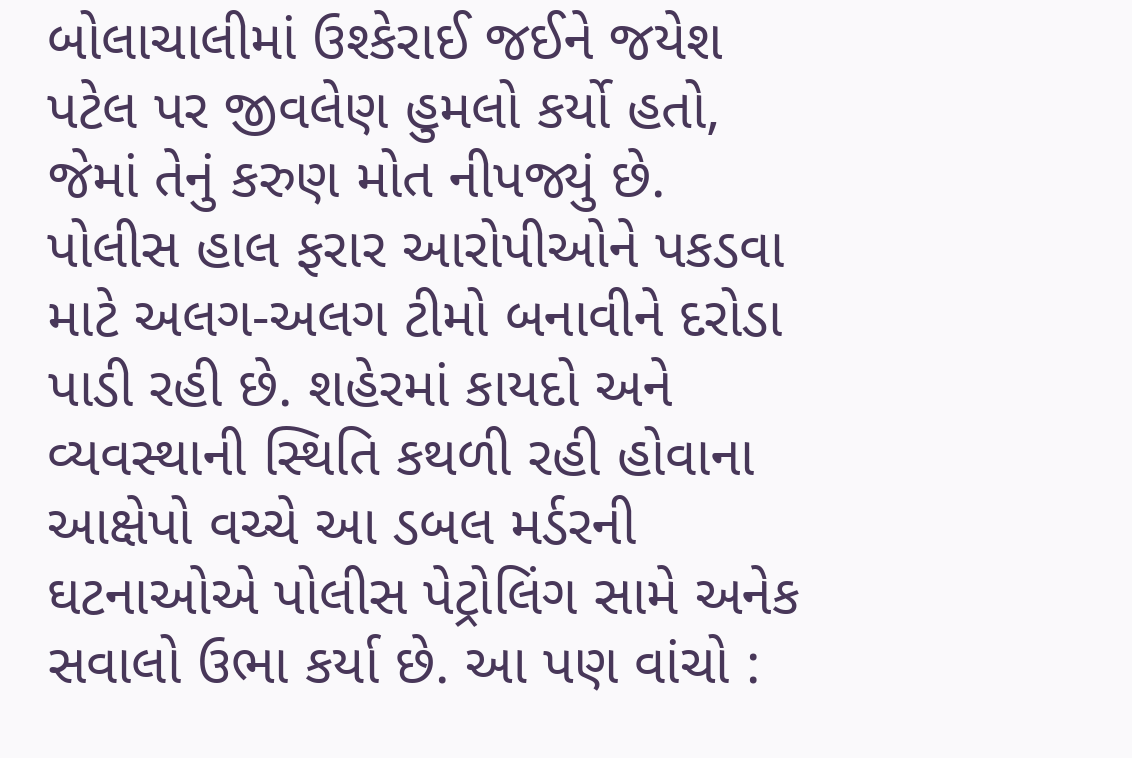બોલાચાલીમાં ઉશ્કેરાઈ જઈને જયેશ પટેલ પર જીવલેણ હુમલો કર્યો હતો, જેમાં તેનું કરુણ મોત નીપજ્યું છે. પોલીસ હાલ ફરાર આરોપીઓને પકડવા માટે અલગ-અલગ ટીમો બનાવીને દરોડા પાડી રહી છે. શહેરમાં કાયદો અને વ્યવસ્થાની સ્થિતિ કથળી રહી હોવાના આક્ષેપો વચ્ચે આ ડબલ મર્ડરની ઘટનાઓએ પોલીસ પેટ્રોલિંગ સામે અનેક સવાલો ઉભા કર્યા છે. આ પણ વાંચો :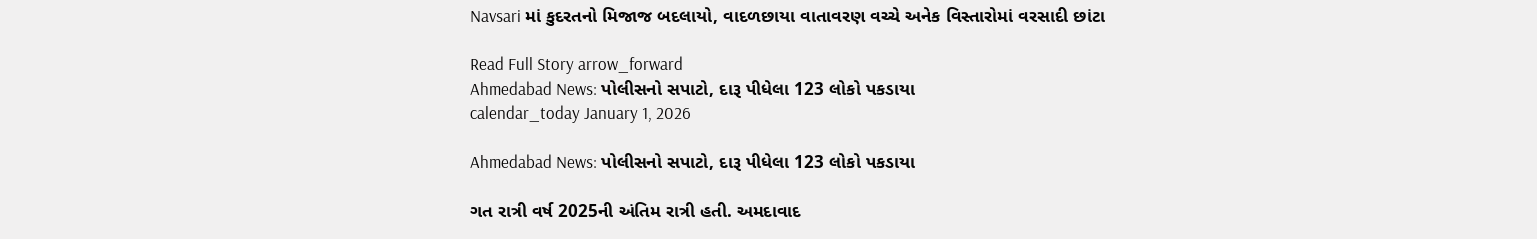Navsari માં કુદરતનો મિજાજ બદલાયો, વાદળછાયા વાતાવરણ વચ્ચે અનેક વિસ્તારોમાં વરસાદી છાંટા

Read Full Story arrow_forward
Ahmedabad News: પોલીસનો સપાટો, દારૂ પીધેલા 123 લોકો પકડાયા
calendar_today January 1, 2026

Ahmedabad News: પોલીસનો સપાટો, દારૂ પીધેલા 123 લોકો પકડાયા

ગત રાત્રી વર્ષ 2025ની અંતિમ રાત્રી હતી. અમદાવાદ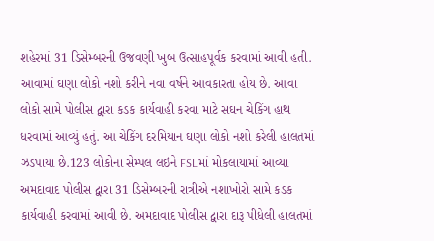શહેરમાં 31 ડિસેમ્બરની ઉજવણી ખુબ ઉત્સાહપૂર્વક કરવામાં આવી હતી. આવામાં ઘણા લોકો નશો કરીને નવા વર્ષને આવકારતા હોય છે. આવા લોકો સામે પોલીસ દ્વારા કડક કાર્યવાહી કરવા માટે સઘન ચેકિંગ હાથ ધરવામાં આવ્યું હતું. આ ચેકિંગ દરમિયાન ઘણા લોકો નશો કરેલી હાલતમાં ઝડપાયા છે.123 લોકોના સેમ્પલ લઇને FSLમાં મોકલાયામાં આવ્યા અમદાવાદ પોલીસ દ્વારા 31 ડિસેમ્બરની રાત્રીએ નશાખોરો સામે કડક કાર્યવાહી કરવામાં આવી છે. અમદાવાદ પોલીસ દ્વારા દારૂ પીધેલી હાલતમાં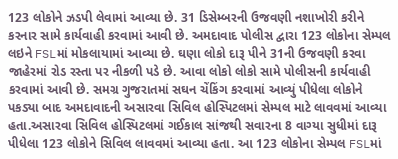123 લોકોને ઝડપી લેવામાં આવ્યા છે. 31 ડિસેમ્બરની ઉજવણી નશાખોરી કરીને કરનાર સામે કાર્યવાહી કરવામાં આવી છે. અમદાવાદ પોલીસ દ્વારા 123 લોકોના સેમ્પલ લઇને FSLમાં મોકલાયામાં આવ્યા છે. ઘણા લોકો દારૂ પીને 31ની ઉજવણી કરવા જાહેરમાં રોડ રસ્તા પર નીકળી પડે છે. આવા લોકો લોકો સામે પોલીસની કાર્યવાહી કરવામાં આવી છે. સમગ્ર ગુજરાતમાં સઘન ચેંકિંગ કરવામાં આવ્યું પીધેલા લોકોને પકડ્યા બાદ અમદાવાદની અસારવા સિવિલ હોસ્પિટલમાં સેમ્પલ માટે લાવવમાં આવ્યા હતા.અસારવા સિવિલ હોસ્પિટલમાં ગઈકાલ સાંજથી સવારના 8 વાગ્યા સુધીમાં દારૂ પીધેલા 123 લોકોને સિવિલ લાવવમાં આવ્યા હતા. આ 123 લોકોના સેમ્પલ FSLમાં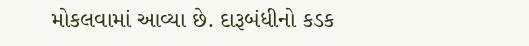મોકલવામાં આવ્યા છે. દારૂબંધીનો કડક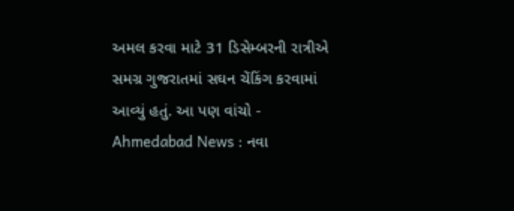અમલ કરવા માટે 31 ડિસેમ્બરની રાત્રીએ સમગ્ર ગુજરાતમાં સઘન ચેંકિંગ કરવામાં આવ્યું હતું. આ પણ વાંચો - Ahmedabad News : નવા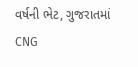વર્ષની ભેટ, ગુજરાતમાં CNG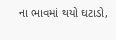ના ભાવમાં થયો ઘટાડો,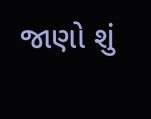જાણો શું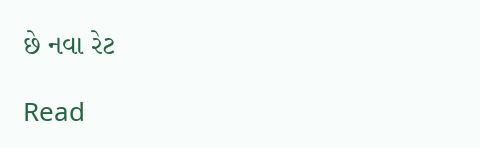છે નવા રેટ

Read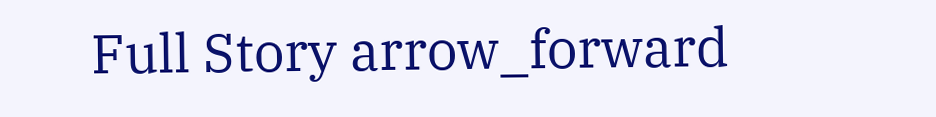Full Story arrow_forward